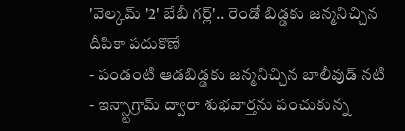'వెల్కమ్ '2' బేబీ గర్ల్'.. రెండో బిడ్డకు జన్మనిచ్చిన దీపికా పదుకొణే
- పండంటి ఆడబిడ్డకు జన్మనిచ్చిన బాలీవుడ్ నటి
- ఇన్స్టాగ్రామ్ ద్వారా శుభవార్తను పంచుకున్న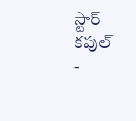స్టార్ కపుల్
-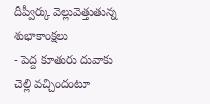దీప్వీర్కు వెల్లువెత్తుతున్న శుభాకాంక్షలు
- పెద్ద కూతురు దువాకు చెల్లి వచ్చిందంటూ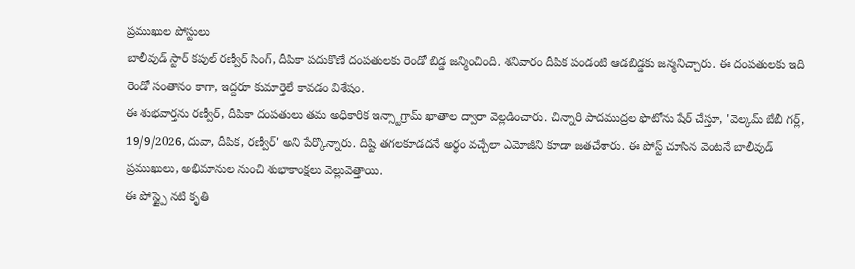ప్రముఖుల పోస్టులు
బాలీవుడ్ స్టార్ కపుల్ రణ్వీర్ సింగ్, దీపికా పదుకొణే దంపతులకు రెండో బిడ్డ జన్మించింది. శనివారం దీపిక పండంటి ఆడబిడ్డకు జన్మనిచ్చారు. ఈ దంపతులకు ఇది రెండో సంతానం కాగా, ఇద్దరూ కుమార్తెలే కావడం విశేషం.
ఈ శుభవార్తను రణ్వీర్, దీపికా దంపతులు తమ అధికారిక ఇన్స్టాగ్రామ్ ఖాతాల ద్వారా వెల్లడించారు. చిన్నారి పాదముద్రల ఫొటోను షేర్ చేస్తూ, 'వెల్కమ్ బేబీ గర్ల్, 19/9/2026, దువా, దీపిక, రణ్వీర్' అని పేర్కొన్నారు. దిష్టి తగలకూడదనే అర్థం వచ్చేలా ఎమోజీని కూడా జతచేశారు. ఈ పోస్ట్ చూసిన వెంటనే బాలీవుడ్ ప్రముఖులు, అభిమానుల నుంచి శుభాకాంక్షలు వెల్లువెత్తాయి.
ఈ పోస్ట్పై నటి కృతి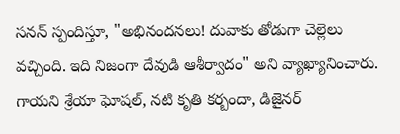సనన్ స్పందిస్తూ, "అభినందనలు! దువాకు తోడుగా చెల్లెలు వచ్చింది. ఇది నిజంగా దేవుడి ఆశీర్వాదం" అని వ్యాఖ్యానించారు. గాయని శ్రేయా ఘోషల్, నటి కృతి కర్బందా, డిజైనర్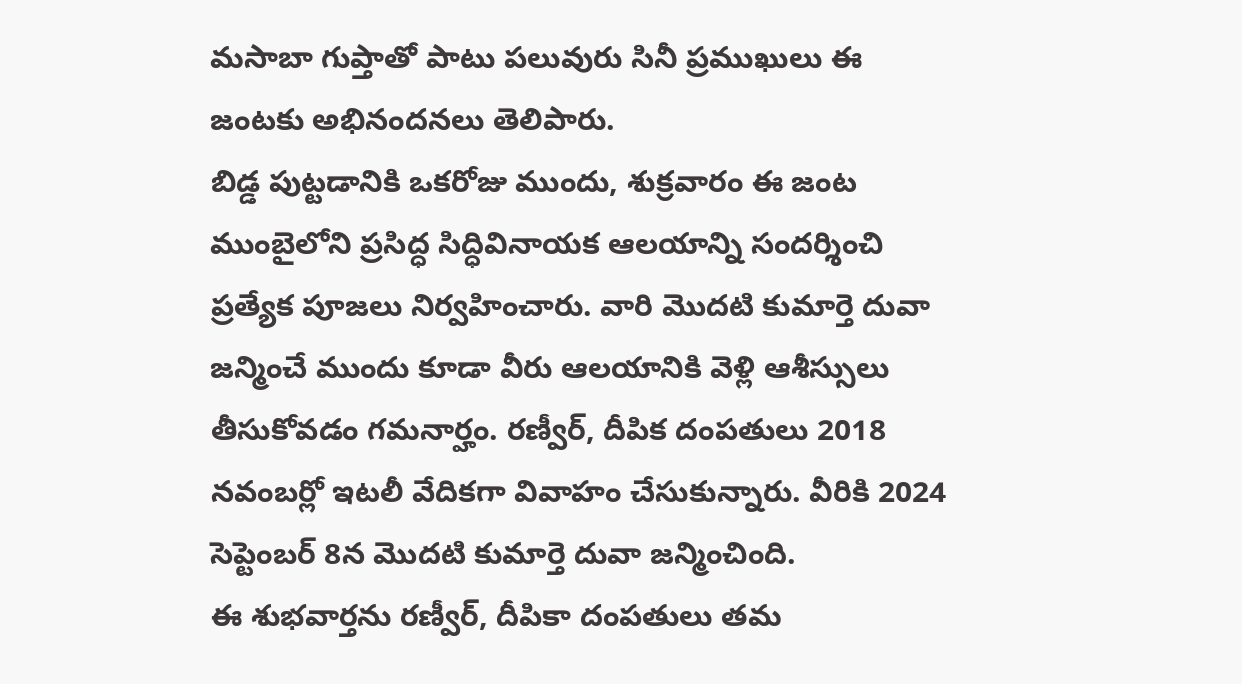మసాబా గుప్తాతో పాటు పలువురు సినీ ప్రముఖులు ఈ జంటకు అభినందనలు తెలిపారు.
బిడ్డ పుట్టడానికి ఒకరోజు ముందు, శుక్రవారం ఈ జంట ముంబైలోని ప్రసిద్ధ సిద్ధివినాయక ఆలయాన్ని సందర్శించి ప్రత్యేక పూజలు నిర్వహించారు. వారి మొదటి కుమార్తె దువా జన్మించే ముందు కూడా వీరు ఆలయానికి వెళ్లి ఆశీస్సులు తీసుకోవడం గమనార్హం. రణ్వీర్, దీపిక దంపతులు 2018 నవంబర్లో ఇటలీ వేదికగా వివాహం చేసుకున్నారు. వీరికి 2024 సెప్టెంబర్ 8న మొదటి కుమార్తె దువా జన్మించింది.
ఈ శుభవార్తను రణ్వీర్, దీపికా దంపతులు తమ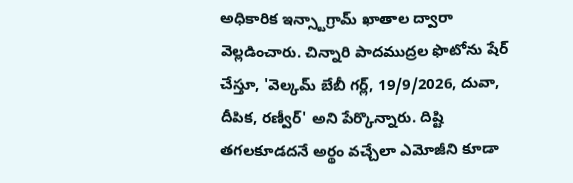అధికారిక ఇన్స్టాగ్రామ్ ఖాతాల ద్వారా వెల్లడించారు. చిన్నారి పాదముద్రల ఫొటోను షేర్ చేస్తూ, 'వెల్కమ్ బేబీ గర్ల్, 19/9/2026, దువా, దీపిక, రణ్వీర్' అని పేర్కొన్నారు. దిష్టి తగలకూడదనే అర్థం వచ్చేలా ఎమోజీని కూడా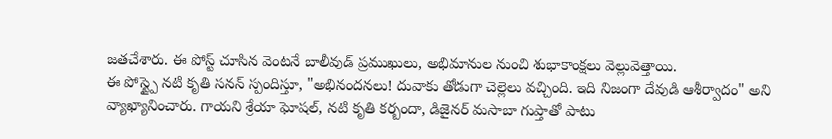జతచేశారు. ఈ పోస్ట్ చూసిన వెంటనే బాలీవుడ్ ప్రముఖులు, అభిమానుల నుంచి శుభాకాంక్షలు వెల్లువెత్తాయి.
ఈ పోస్ట్పై నటి కృతి సనన్ స్పందిస్తూ, "అభినందనలు! దువాకు తోడుగా చెల్లెలు వచ్చింది. ఇది నిజంగా దేవుడి ఆశీర్వాదం" అని వ్యాఖ్యానించారు. గాయని శ్రేయా ఘోషల్, నటి కృతి కర్బందా, డిజైనర్ మసాబా గుప్తాతో పాటు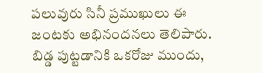పలువురు సినీ ప్రముఖులు ఈ జంటకు అభినందనలు తెలిపారు.
బిడ్డ పుట్టడానికి ఒకరోజు ముందు,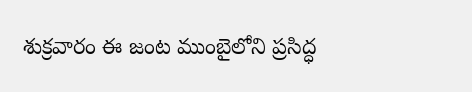శుక్రవారం ఈ జంట ముంబైలోని ప్రసిద్ధ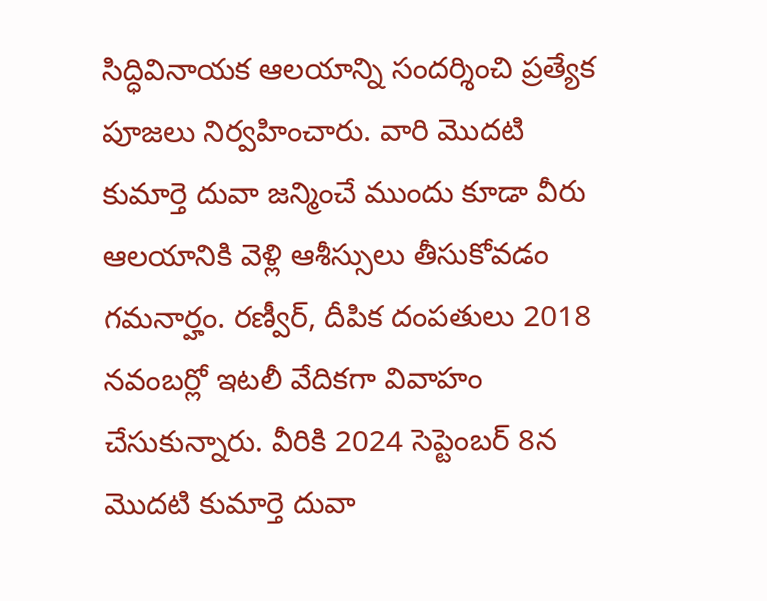సిద్ధివినాయక ఆలయాన్ని సందర్శించి ప్రత్యేక పూజలు నిర్వహించారు. వారి మొదటి కుమార్తె దువా జన్మించే ముందు కూడా వీరు ఆలయానికి వెళ్లి ఆశీస్సులు తీసుకోవడం గమనార్హం. రణ్వీర్, దీపిక దంపతులు 2018 నవంబర్లో ఇటలీ వేదికగా వివాహం చేసుకున్నారు. వీరికి 2024 సెప్టెంబర్ 8న మొదటి కుమార్తె దువా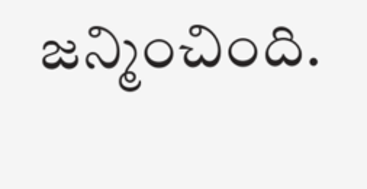జన్మించింది.